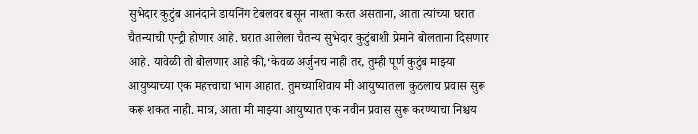सुभेदार कुटुंब आनंदाने डायनिंग टेबलवर बसून नाश्ता करत असताना, आता त्यांच्या घरात चैतन्याची एन्ट्री होणार आहे. घरात आलेला चैतन्य सुभेदार कुटुंबाशी प्रेमाने बोलताना दिसणार आहे. यावेळी तो बोलणार आहे की,‘केवळ अर्जुनच नाही तर, तुम्ही पूर्ण कुटुंब माझ्या आयुष्याच्या एक महत्त्वाचा भाग आहात. तुमच्याशिवाय मी आयुष्यातला कुठलाच प्रवास सुरू करू शकत नाही. मात्र, आता मी माझ्या आयुष्यात एक नवीन प्रवास सुरू करण्याचा निश्चय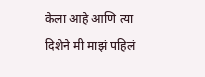केला आहे आणि त्या दिशेने मी माझं पहिलं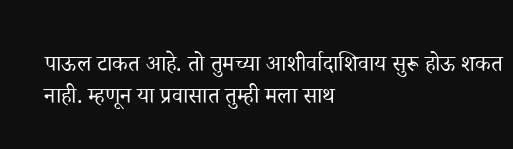पाऊल टाकत आहे. तो तुमच्या आशीर्वादाशिवाय सुरू होऊ शकत नाही. म्हणून या प्रवासात तुम्ही मला साथ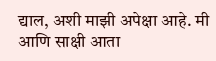द्याल, अशी माझी अपेक्षा आहे. मी आणि साक्षी आता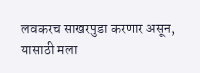लवकरच साखरपुडा करणार असून, यासाठी मला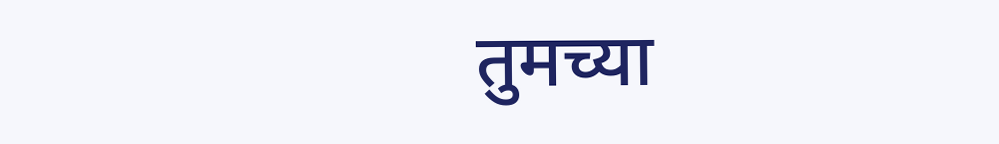तुमच्या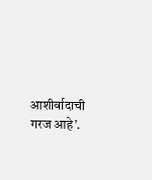आशीर्वादाची गरज आहे’.